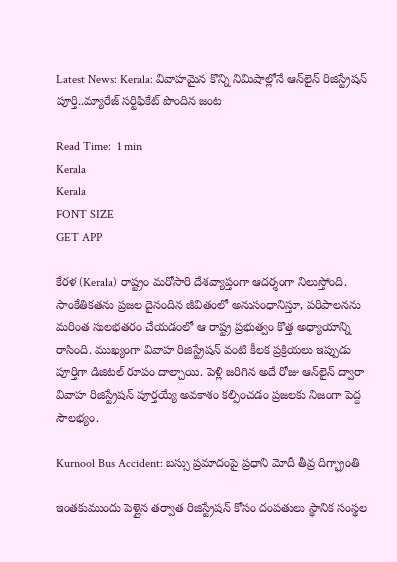Latest News: Kerala: వివాహమైన కొన్ని నిమిషాల్లోనే ఆన్‌లైన్ రిజిస్ట్రేషన్ పూర్తి..మ్యారేజ్ సర్టిఫికేట్ పొందిన జంట

Read Time:  1 min
Kerala
Kerala
FONT SIZE
GET APP

కేరళ (Kerala) రాష్ట్రం మరోసారి దేశవ్యాప్తంగా ఆదర్శంగా నిలుస్తోంది. సాంకేతికతను ప్రజల దైనందిన జీవితంలో అనుసంధానిస్తూ, పరిపాలనను మరింత సులభతరం చేయడంలో ఆ రాష్ట్ర ప్రభుత్వం కొత్త అధ్యాయాన్ని రాసింది. ముఖ్యంగా వివాహ రిజిస్ట్రేషన్ వంటి కీలక ప్రక్రియలు ఇప్పుడు పూర్తిగా డిజిటల్ రూపం దాల్చాయి. పెళ్లి జరిగిన అదే రోజు ఆన్‌లైన్ ద్వారా వివాహ రిజిస్ట్రేషన్ పూర్తయ్యే అవకాశం కల్పించడం ప్రజలకు నిజంగా పెద్ద సౌలభ్యం.

Kurnool Bus Accident: బస్సు ప్రమాదంపై ప్రధాని మోదీ తీవ్ర దిగ్భ్రాంతి

ఇంతకుముందు పెళ్లైన తర్వాత రిజిస్ట్రేషన్ కోసం దంపతులు స్థానిక సంస్థల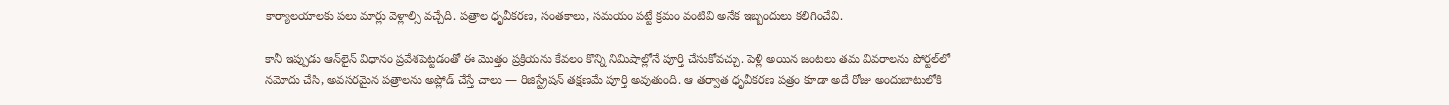కార్యాలయాలకు పలు మార్లు వెళ్లాల్సి వచ్చేది. పత్రాల ధృవీకరణ, సంతకాలు, సమయం పట్టే క్రమం వంటివి అనేక ఇబ్బందులు కలిగించేవి.

కానీ ఇప్పుడు ఆన్‌లైన్ విధానం ప్రవేశపెట్టడంతో ఈ మొత్తం ప్రక్రియను కేవలం కొన్ని నిమిషాల్లోనే పూర్తి చేసుకోవచ్చు. పెళ్లి అయిన జంటలు తమ వివరాలను పోర్టల్‌లో నమోదు చేసి, అవసరమైన పత్రాలను అప్లోడ్ చేస్తే చాలు — రిజిస్ట్రేషన్ తక్షణమే పూర్తి అవుతుంది. ఆ తర్వాత ధృవీకరణ పత్రం కూడా అదే రోజు అందుబాటులోకి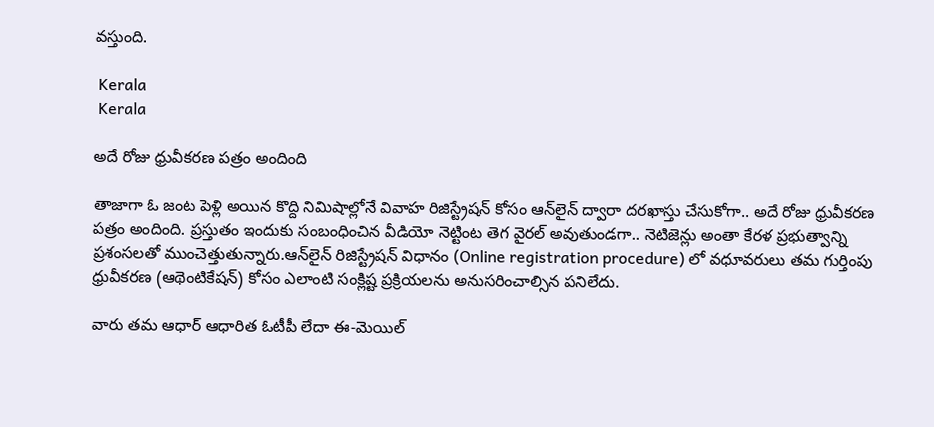వస్తుంది.

 Kerala
 Kerala

అదే రోజు ధ్రువీకరణ పత్రం అందింది

తాజాగా ఓ జంట పెళ్లి అయిన కొద్ది నిమిషాల్లోనే వివాహ రిజిస్ట్రేషన్ కోసం ఆన్‌లైన్ ద్వారా దరఖాస్తు చేసుకోగా.. అదే రోజు ధ్రువీకరణ పత్రం అందింది. ప్రస్తుతం ఇందుకు సంబంధించిన వీడియో నెట్టింట తెగ వైరల్ అవుతుండగా.. నెటిజెన్లు అంతా కేరళ ప్రభుత్వాన్ని ప్రశంసలతో ముంచెత్తుతున్నారు.ఆన్‌లైన్ రిజిస్ట్రేషన్ విధానం (Online registration procedure) లో వధూవరులు తమ గుర్తింపు ధ్రువీకరణ (ఆథెంటికేషన్) కోసం ఎలాంటి సంక్లిష్ట ప్రక్రియలను అనుసరించాల్సిన పనిలేదు.

వారు తమ ఆధార్ ఆధారిత ఓటీపీ లేదా ఈ-మెయిల్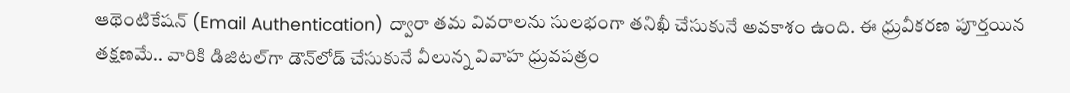ఆథెంటికేషన్ (Email Authentication) ద్వారా తమ వివరాలను సులభంగా తనిఖీ చేసుకునే అవకాశం ఉంది. ఈ ధ్రువీకరణ పూర్తయిన తక్షణమే.. వారికి డిజిటల్‌గా డౌన్‌లోడ్ చేసుకునే వీలున్న వివాహ ధ్రువపత్రం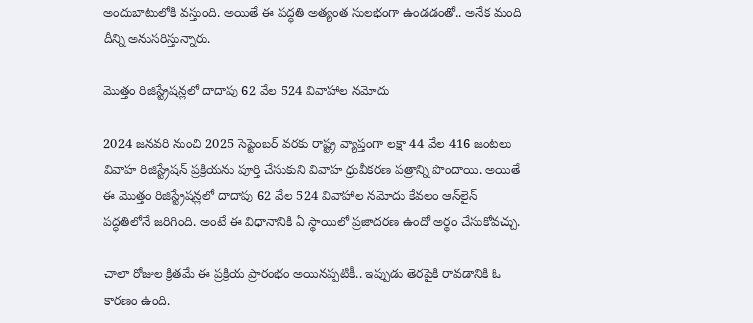అందుబాటులోకి వస్తుంది. అయితే ఈ పద్ధతి అత్యంత సులభంగా ఉండడంతో.. అనేక మంది దీన్ని అనుసరిస్తున్నారు.

మొత్తం రిజిస్ట్రేషన్లలో దాదాపు 62 వేల 524 వివాహాల నమోదు

2024 జనవరి నుంచి 2025 సెప్టెంబర్ వరకు రాష్ట్ర వ్యాప్తంగా లక్షా 44 వేల 416 జంటలు వివాహ రిజిస్ట్రేషన్ ప్రక్రియను పూర్తి చేసుకుని వివాహ ధ్రువీకరణ పత్రాన్ని పొందాయి. అయితే ఈ మొత్తం రిజిస్ట్రేషన్లలో దాదాపు 62 వేల 524 వివాహాల నమోదు కేవలం ఆన్‌లైన్ పద్ధతిలోనే జరిగింది. అంటే ఈ విధానానికి ఏ స్థాయిలో ప్రజాదరణ ఉందో అర్థం చేసుకోవచ్చు.

చాలా రోజుల క్రితమే ఈ ప్రక్రియ ప్రారంభం అయినప్పటికీ.. ఇప్పుడు తెరపైకి రావడానికి ఓ కారణం ఉంది.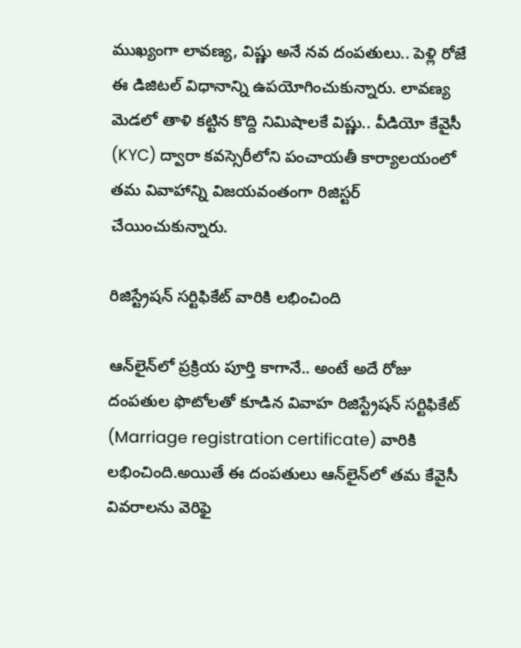ముఖ్యంగా లావణ్య, విష్ణు అనే నవ దంపతులు.. పెళ్లి రోజే ఈ డిజిటల్ విధానాన్ని ఉపయోగించుకున్నారు. లావణ్య మెడలో తాళి కట్టిన కొద్ది నిమిషాలకే విష్ణు.. వీడియో కేవైసీ (KYC) ద్వారా కవస్సెరీలోని పంచాయతీ కార్యాలయంలో తమ వివాహాన్ని విజయవంతంగా రిజిస్టర్ చేయించుకున్నారు.

రిజిస్ట్రేషన్ సర్టిఫికేట్ వారికి లభించింది

ఆన్‌లైన్‌లో ప్రక్రియ పూర్తి కాగానే.. అంటే అదే రోజు దంపతుల ఫొటోలతో కూడిన వివాహ రిజిస్ట్రేషన్ సర్టిఫికేట్ (Marriage registration certificate) వారికి లభించింది.అయితే ఈ దంపతులు ఆన్‌లైన్‌లో తమ కేవైసీ వివరాలను వెరిఫై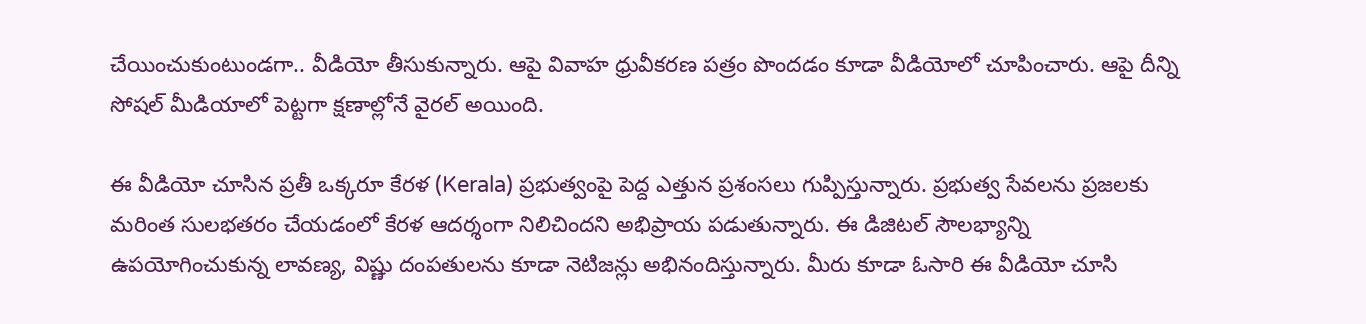చేయించుకుంటుండగా.. వీడియో తీసుకున్నారు. ఆపై వివాహ ధ్రువీకరణ పత్రం పొందడం కూడా వీడియోలో చూపించారు. ఆపై దీన్ని సోషల్ మీడియాలో పెట్టగా క్షణాల్లోనే వైరల్ అయింది.

ఈ వీడియో చూసిన ప్రతీ ఒక్కరూ కేరళ (Kerala) ప్రభుత్వంపై పెద్ద ఎత్తున ప్రశంసలు గుప్పిస్తున్నారు. ప్రభుత్వ సేవలను ప్రజలకు మరింత సులభతరం చేయడంలో కేరళ ఆదర్శంగా నిలిచిందని అభిప్రాయ పడుతున్నారు. ఈ డిజిటల్ సౌలభ్యాన్ని ఉపయోగించుకున్న లావణ్య, విష్ణు దంపతులను కూడా నెటిజన్లు అభినందిస్తున్నారు. మీరు కూడా ఓసారి ఈ వీడియో చూసి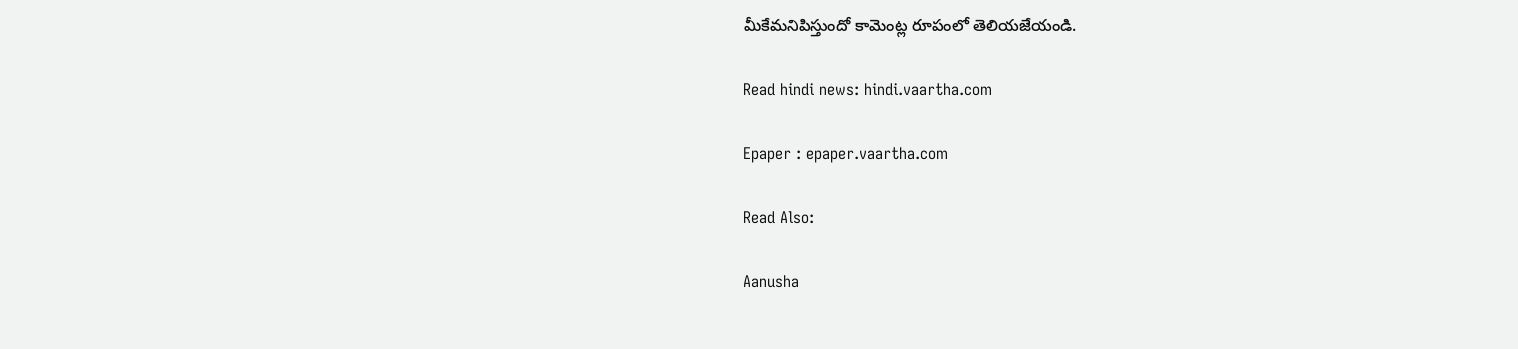మీకేమనిపిస్తుందో కామెంట్ల రూపంలో తెలియజేయండి.

Read hindi news: hindi.vaartha.com

Epaper : epaper.vaartha.com

Read Also:

Aanusha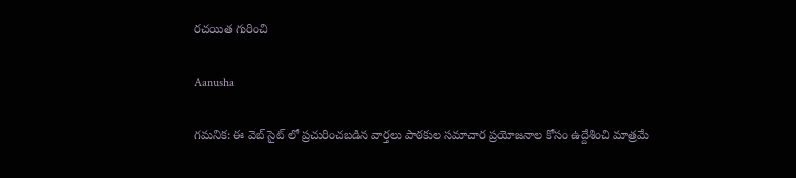రచయిత గురించి

Aanusha

గమనిక: ఈ వెబ్ సైట్ లో ప్రచురించబడిన వార్తలు పాఠకుల సమాచార ప్రయోజనాల కోసం ఉద్దేశించి మాత్రమే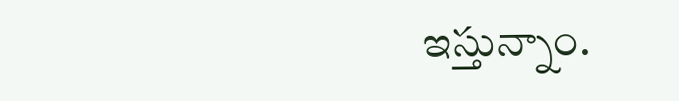ఇస్తున్నాం.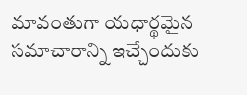మావంతుగా యధార్థమైన సమాచారాన్ని ఇచ్చేందుకు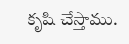కృషి చేస్తాము.